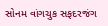સોનમ વાંગચુક સફદરજંગ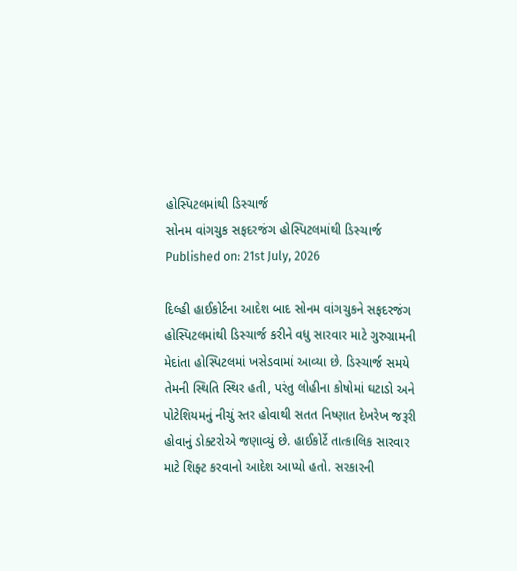હોસ્પિટલમાંથી ડિસ્ચાર્જ
સોનમ વાંગચુક સફદરજંગ હોસ્પિટલમાંથી ડિસ્ચાર્જ
Published on: 21st July, 2026

દિલ્હી હાઈકોર્ટના આદેશ બાદ સોનમ વાંગચુકને સફદરજંગ હોસ્પિટલમાંથી ડિસ્ચાર્જ કરીને વધુ સારવાર માટે ગુરુગ્રામની મેદાંતા હોસ્પિટલમાં ખસેડવામાં આવ્યા છે. ડિસ્ચાર્જ સમયે તેમની સ્થિતિ સ્થિર હતી, પરંતુ લોહીના કોષોમાં ઘટાડો અને પોટેશિયમનું નીચું સ્તર હોવાથી સતત નિષ્ણાત દેખરેખ જરૂરી હોવાનું ડોક્ટરોએ જણાવ્યું છે. હાઈકોર્ટે તાત્કાલિક સારવાર માટે શિફ્ટ કરવાનો આદેશ આપ્યો હતો. સરકારની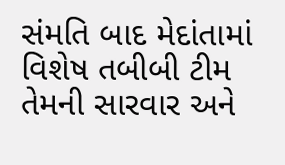સંમતિ બાદ મેદાંતામાં વિશેષ તબીબી ટીમ તેમની સારવાર અને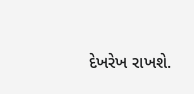દેખરેખ રાખશે.